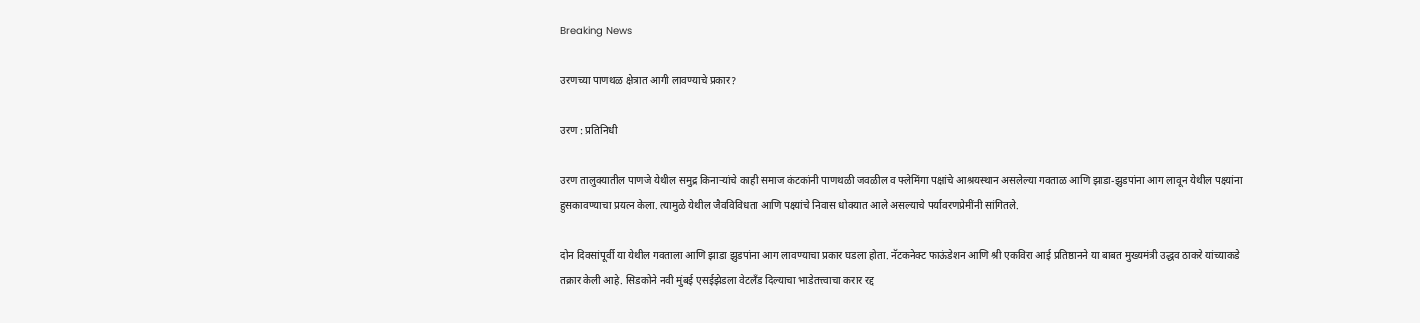Breaking News

उरणच्या पाणथळ क्षेत्रात आगी लावण्याचे प्रकार?

उरण : प्रतिनिधी

उरण तालुक्यातील पाणजे येथील समुद्र किनार्‍यांचे काही समाज कंटकांनी पाणथळी जवळील व फ्लेमिंगा पक्षांचे आश्रयस्थान असलेल्या गवताळ आणि झाडा-झुडपांना आग लावून येथील पक्ष्यांना हुसकावण्याचा प्रयत्न केला. त्यामुळे येथील जैवविविधता आणि पक्ष्यांचे निवास धोक्यात आले असल्याचे पर्यावरणप्रेमींनी सांगितले.

दोन दिवसांपूर्वी या येथील गवताला आणि झाडा झुडपांना आग लावण्याचा प्रकार घडला होता. नॅटकनेक्ट फाऊंडेशन आणि श्री एकविरा आई प्रतिष्ठानने या बाबत मुख्यमंत्री उद्धव ठाकरे यांच्याकडे तक्रार केली आहे. सिडकोने नवी मुंबई एसईझेडला वेटलँड दिल्याचा भाडेतत्त्वाचा करार रद्द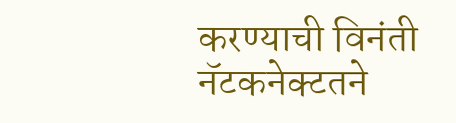करण्याची विनंती नॅटकनेक्टतने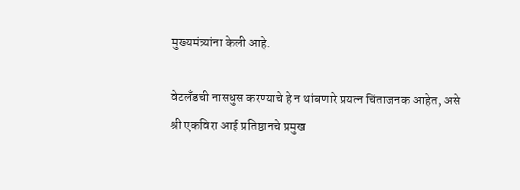मुख्यमंत्र्यांना केली आहे.

वेटलँडची नासधुस करण्याचे हे न थांबणारे प्रयत्न चिंताजनक आहेत, असे श्री एकविरा आई प्रतिष्ठानचे प्रमुख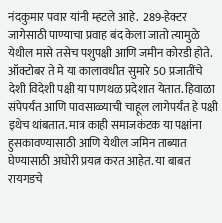नंदकुमार पवार यांनी म्हटले आहे.  289-हेक्टर जागेसाठी पाण्याचा प्रवाह बंद केला जातो त्यामुळे येथील मासे तसेच पशुपक्षी आणि जमीन कोरडी होते. ऑक्टोबर ते मे या कालावधीत सुमारे 50 प्रजातींचे देशी विदेशी पक्षी या पाणथळ प्रदेशात येतात. हिवाळा संपेपर्यंत आणि पावसाळ्याची चाहूल लागेपर्यंत हे पक्षी इथेच थांबतात. मात्र काही समाजकंटक या पक्षांना हुसकावण्यासाठी आणि येथील जमिन ताब्यात घेण्यासाठी अघोरी प्रयत्न करत आहेत. या बाबत रायगडचे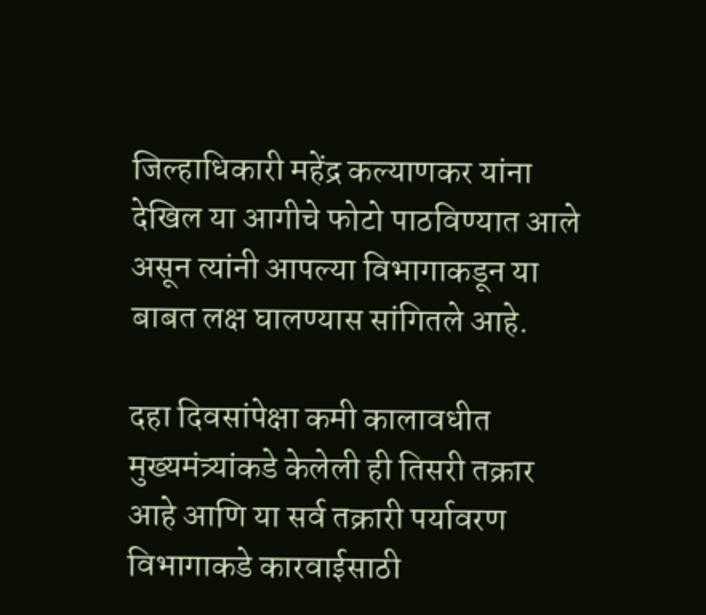जिल्हाधिकारी महेंद्र कल्याणकर यांना देखिल या आगीचे फोटो पाठविण्यात आले असून त्यांनी आपल्या विभागाकडून या बाबत लक्ष घालण्यास सांगितले आहे.

दहा दिवसांपेक्षा कमी कालावधीत मुख्यमंत्र्यांकडे केलेली ही तिसरी तक्रार आहे आणि या सर्व तक्रारी पर्यावरण विभागाकडे कारवाईसाठी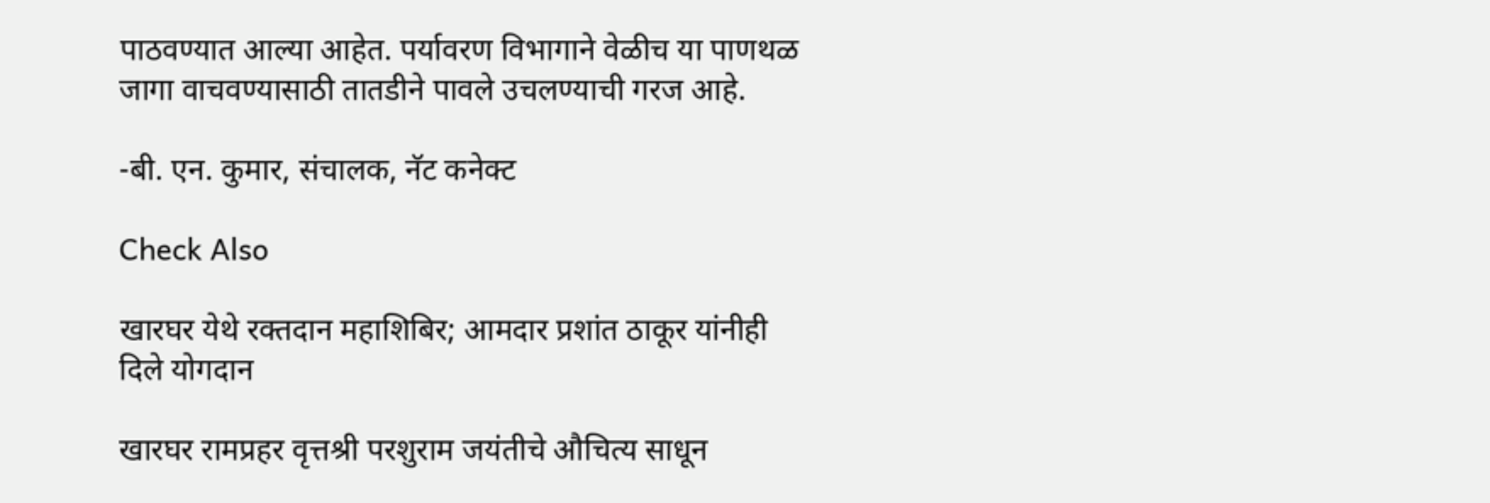पाठवण्यात आल्या आहेत. पर्यावरण विभागाने वेळीच या पाणथळ जागा वाचवण्यासाठी तातडीने पावले उचलण्याची गरज आहे.

-बी. एन. कुमार, संचालक, नॅट कनेक्ट

Check Also

खारघर येथे रक्तदान महाशिबिर; आमदार प्रशांत ठाकूर यांनीही दिले योगदान

खारघर रामप्रहर वृत्तश्री परशुराम जयंतीचे औचित्य साधून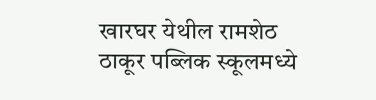खारघर येथील रामशेठ ठाकूर पब्लिक स्कूलमध्ये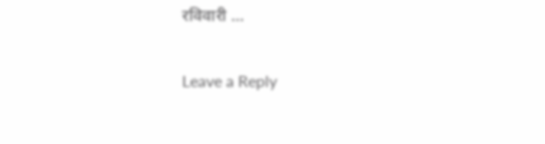रविवारी …

Leave a Reply